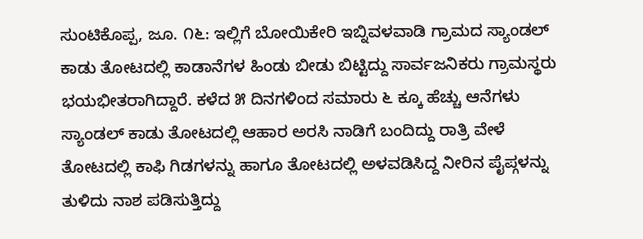ಸುಂಟಿಕೊಪ್ಪ, ಜೂ. ೧೬: ಇಲ್ಲಿಗೆ ಬೋಯಿಕೇರಿ ಇಬ್ನಿವಳವಾಡಿ ಗ್ರಾಮದ ಸ್ಯಾಂಡಲ್ ಕಾಡು ತೋಟದಲ್ಲಿ ಕಾಡಾನೆಗಳ ಹಿಂಡು ಬೀಡು ಬಿಟ್ಟಿದ್ದು ಸಾರ್ವಜನಿಕರು ಗ್ರಾಮಸ್ಥರು ಭಯಭೀತರಾಗಿದ್ದಾರೆ. ಕಳೆದ ೫ ದಿನಗಳಿಂದ ಸಮಾರು ೬ ಕ್ಕೂ ಹೆಚ್ಚು ಆನೆಗಳು ಸ್ಯಾಂಡಲ್ ಕಾಡು ತೋಟದಲ್ಲಿ ಆಹಾರ ಅರಸಿ ನಾಡಿಗೆ ಬಂದಿದ್ದು ರಾತ್ರಿ ವೇಳೆ ತೋಟದಲ್ಲಿ ಕಾಫಿ ಗಿಡಗಳನ್ನು ಹಾಗೂ ತೋಟದಲ್ಲಿ ಅಳವಡಿಸಿದ್ದ ನೀರಿನ ಪೈಪ್ಗಳನ್ನು ತುಳಿದು ನಾಶ ಪಡಿಸುತ್ತಿದ್ದು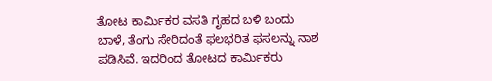ತೋಟ ಕಾರ್ಮಿಕರ ವಸತಿ ಗೃಹದ ಬಳಿ ಬಂದು ಬಾಳೆ, ತೆಂಗು ಸೇರಿದಂತೆ ಫಲಭರಿತ ಫಸಲನ್ನು ನಾಶ ಪಡಿಸಿವೆ. ಇದರಿಂದ ತೋಟದ ಕಾರ್ಮಿಕರು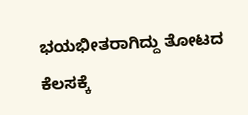ಭಯಭೀತರಾಗಿದ್ದು ತೋಟದ ಕೆಲಸಕ್ಕೆ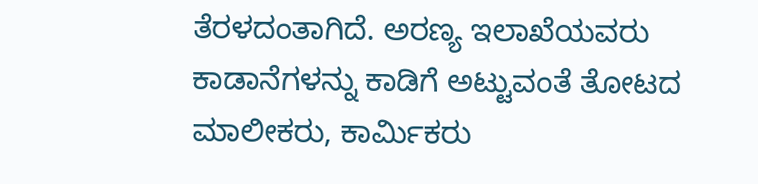ತೆರಳದಂತಾಗಿದೆ. ಅರಣ್ಯ ಇಲಾಖೆಯವರು ಕಾಡಾನೆಗಳನ್ನು ಕಾಡಿಗೆ ಅಟ್ಟುವಂತೆ ತೋಟದ ಮಾಲೀಕರು, ಕಾರ್ಮಿಕರು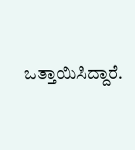ಒತ್ತಾಯಿಸಿದ್ದಾರೆ.